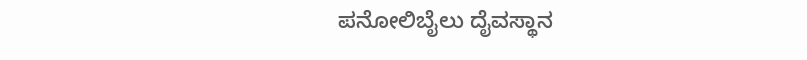ಪನೋಲಿಬೈಲು ದೈವಸ್ಥಾನ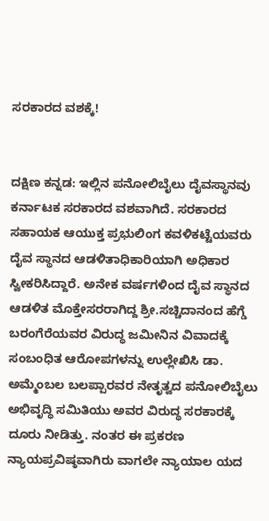ಸರಕಾರದ ವಶಕ್ಕೆ!


ದಕ್ಷಿಣ ಕನ್ನಡ: ಇಲ್ಲಿನ ಪನೋಲಿಬೈಲು ದೈವಸ್ಥಾನವು ಕರ್ನಾಟಕ ಸರಕಾರದ ವಶವಾಗಿದೆ. ಸರಕಾರದ ಸಹಾಯಕ ಆಯುಕ್ತ ಪ್ರಭುಲಿಂಗ ಕವಳಿಕಟ್ಟೆಯವರು ದೈವ ಸ್ಥಾನದ ಆಡಳಿತಾಧಿಕಾರಿಯಾಗಿ ಅಧಿಕಾರ ಸ್ವೀಕರಿಸಿದ್ದಾರೆ. ಅನೇಕ ವರ್ಷಗಳಿಂದ ದೈವ ಸ್ಥಾನದ ಆಡಳಿತ ಮೊಕ್ತೇಸರರಾಗಿದ್ದ ಶ್ರೀ.ಸಚ್ಚಿದಾನಂದ ಹೆಗ್ಡೆ ಬರಂಗೆರೆಯವರ ವಿರುದ್ಧ ಜಮೀನಿನ ವಿವಾದಕ್ಕೆ ಸಂಬಂಧಿತ ಆರೋಪಗಳನ್ನು ಉಲ್ಲೇಖಿಸಿ ಡಾ. ಅಮ್ಮೆಂಬಲ ಬಲಪ್ಪಾರವರ ನೇತೃತ್ವದ ಪನೋಲಿಬೈಲು ಅಭಿವೃದ್ಧಿ ಸಮಿತಿಯು ಅವರ ವಿರುದ್ಧ ಸರಕಾರಕ್ಕೆ ದೂರು ನೀಡಿತ್ತು. ನಂತರ ಈ ಪ್ರಕರಣ ನ್ಯಾಯಪ್ರವಿಷ್ಠವಾಗಿರು ವಾಗಲೇ ನ್ಯಾಯಾಲ ಯದ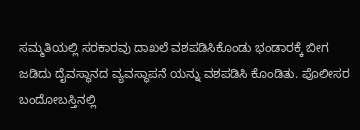ಸಮ್ಮತಿಯಲ್ಲಿ ಸರಕಾರವು ದಾಖಲೆ ವಶಪಡಿಸಿಕೊಂಡು ಭಂಡಾರಕ್ಕೆ ಬೀಗ ಜಡಿದು ದೈವಸ್ಥಾನದ ವ್ಯವಸ್ಥಾಪನೆ ಯನ್ನು ವಶಪಡಿಸಿ ಕೊಂಡಿತು. ಪೊಲೀಸರ ಬಂದೋಬಸ್ತಿನಲ್ಲಿ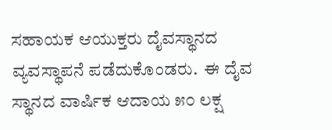ಸಹಾಯಕ ಆಯುಕ್ತರು ದೈವಸ್ಥಾನದ ವ್ಯವಸ್ಥಾಪನೆ ಪಡೆದುಕೊಂಡರು.  ಈ ದೈವ ಸ್ಥಾನದ ವಾರ್ಷಿಕ ಆದಾಯ ೫೦ ಲಕ್ಷ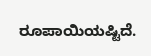ರೂಪಾಯಿಯಷ್ಟಿದೆ.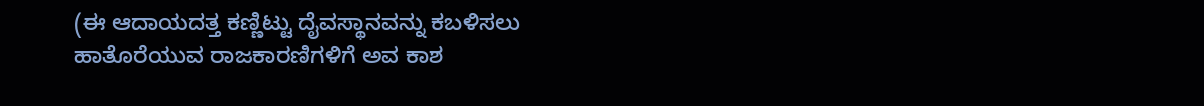(ಈ ಆದಾಯದತ್ತ ಕಣ್ಣಿಟ್ಟು ದೈವಸ್ಥಾನವನ್ನು ಕಬಳಿಸಲು ಹಾತೊರೆಯುವ ರಾಜಕಾರಣಿಗಳಿಗೆ ಅವ ಕಾಶ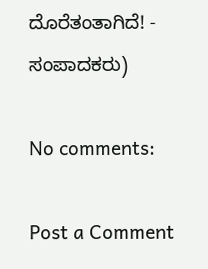ದೊರೆತಂತಾಗಿದೆ! - ಸಂಪಾದಕರು)

No comments:

Post a Comment